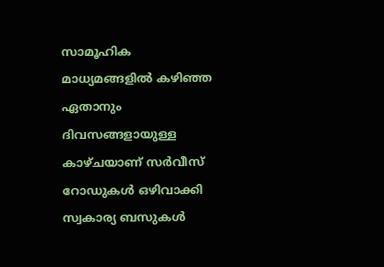സാമൂഹിക മാധ്യമങ്ങളിൽ കഴിഞ്ഞ ഏതാനും ദിവസങ്ങളായുള്ള കാഴ്ചയാണ് സർവീസ് റോഡുകൾ ഒഴിവാക്കി സ്വകാര്യ ബസുകൾ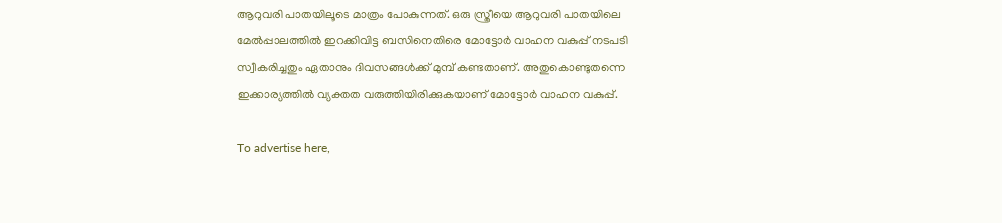ആറുവരി പാതയിലൂടെ മാത്രം പോകുന്നത്. ഒരു സ്ത്രീയെ ആറുവരി പാതയിലെ മേൽപ്പാലത്തിൽ ഇറക്കിവിട്ട ബസിനെതിരെ മോട്ടോർ വാഹന വകുപ്പ് നടപടി സ്വീകരിച്ചതും ഏതാനും ദിവസങ്ങൾക്ക് മുമ്പ് കണ്ടതാണ്. അതുകൊണ്ടുതന്നെ ഇക്കാര്യത്തിൽ വ്യക്തത വരുത്തിയിരിക്കുകയാണ് മോട്ടോർ വാഹന വകുപ്പ്.

To advertise here,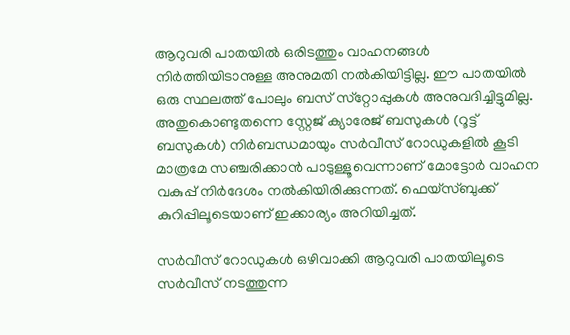ആറുവരി പാതയിൽ ഒരിടത്തും വാഹനങ്ങൾ നിർത്തിയിടാനുള്ള അനുമതി നൽകിയിട്ടില്ല. ഈ പാതയിൽ ഒരു സ്ഥലത്ത് പോലും ബസ് സ്‌റ്റോപ്പുകൾ അനുവദിച്ചിട്ടുമില്ല. അതുകൊണ്ടുതന്നെ സ്റ്റേജ് ക്യാരേജ് ബസുകൾ (റൂട്ട് ബസുകൾ) നിർബന്ധമായും സർവീസ് റോഡുകളിൽ കൂടി മാത്രമേ സഞ്ചരിക്കാൻ പാടുള്ളൂവെന്നാണ് മോട്ടോർ വാഹന വകുപ്പ് നിർദേശം നൽകിയിരിക്കുന്നത്. ഫെയ്‌സ്ബുക്ക് കുറിപ്പിലൂടെയാണ് ഇക്കാര്യം അറിയിച്ചത്.

സർവീസ് റോഡുകൾ ഒഴിവാക്കി ആറുവരി പാതയിലൂടെ സർവീസ് നടത്തുന്ന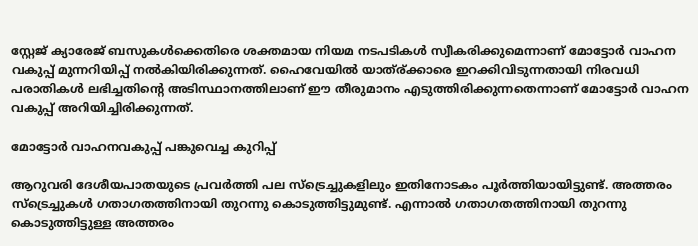സ്റ്റേജ് ക്യാരേജ് ബസുകൾക്കെതിരെ ശക്തമായ നിയമ നടപടികൾ സ്വീകരിക്കുമെന്നാണ് മോട്ടോർ വാഹന വകുപ്പ് മുന്നറിയിപ്പ് നൽകിയിരിക്കുന്നത്. ഹൈവേയിൽ യാത്ര്ക്കാരെ ഇറക്കിവിടുന്നതായി നിരവധി പരാതികൾ ലഭിച്ചതിന്റെ അടിസ്ഥാനത്തിലാണ് ഈ തീരുമാനം എടുത്തിരിക്കുന്നതെന്നാണ് മോട്ടോർ വാഹന വകുപ്പ് അറിയിച്ചിരിക്കുന്നത്.

മോട്ടോർ വാഹനവകുപ്പ് പങ്കുവെച്ച കുറിപ്പ്

ആറുവരി ദേശീയപാതയുടെ പ്രവർത്തി പല സ്ട്രെച്ചുകളിലും ഇതിനോടകം പൂർത്തിയായിട്ടുണ്ട്. അത്തരം സ്ട്രെച്ചുകൾ ഗതാഗതത്തിനായി തുറന്നു കൊടുത്തിട്ടുമുണ്ട്. എന്നാൽ ഗതാഗതത്തിനായി തുറന്നു കൊടുത്തിട്ടുള്ള അത്തരം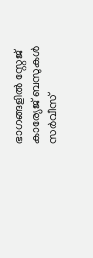ഭാഗങ്ങളിൽ സ്റ്റേജ് കാര്യേജ് ബസുകൾ സർവീസ്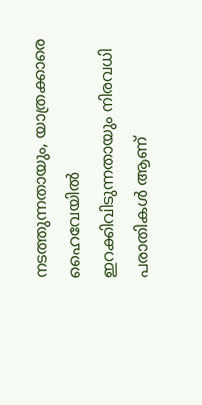നടത്തുന്നതായും, യാത്രക്കാരെ ഹൈവേയിൽ ഇറക്കിവിടുന്നതായും നിരവധി പരാതികൾ ആണ്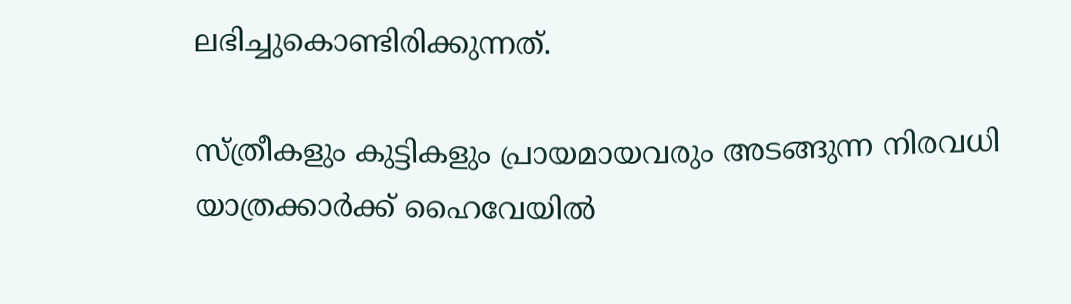ലഭിച്ചുകൊണ്ടിരിക്കുന്നത്.

സ്ത്രീകളും കുട്ടികളും പ്രായമായവരും അടങ്ങുന്ന നിരവധി യാത്രക്കാർക്ക് ഹൈവേയിൽ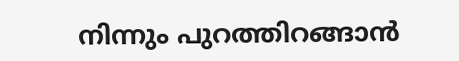നിന്നും പുറത്തിറങ്ങാൻ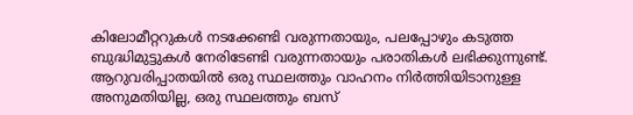കിലോമീറ്ററുകൾ നടക്കേണ്ടി വരുന്നതായും, പലപ്പോഴും കടുത്ത ബുദ്ധിമുട്ടുകൾ നേരിടേണ്ടി വരുന്നതായും പരാതികൾ ലഭിക്കുന്നുണ്ട്. ആറുവരിപ്പാതയിൽ ഒരു സ്ഥലത്തും വാഹനം നിർത്തിയിടാനുള്ള അനുമതിയില്ല, ഒരു സ്ഥലത്തും ബസ്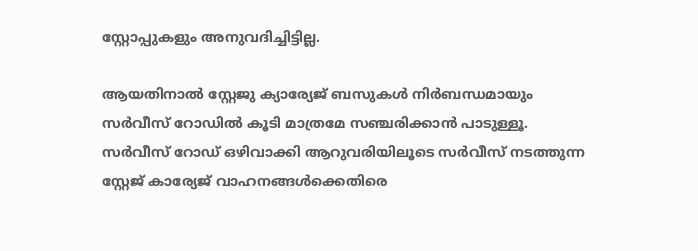സ്റ്റോപ്പുകളും അനുവദിച്ചിട്ടില്ല.

ആയതിനാൽ സ്റ്റേജു ക്യാര്യേജ് ബസുകൾ നിർബന്ധമായും സർവീസ് റോഡിൽ കൂടി മാത്രമേ സഞ്ചരിക്കാൻ പാടുള്ളൂ. സർവീസ് റോഡ് ഒഴിവാക്കി ആറുവരിയിലൂടെ സർവീസ് നടത്തുന്ന സ്റ്റേജ് കാര്യേജ് വാഹനങ്ങൾക്കെതിരെ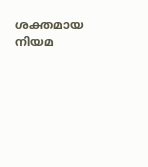ശക്തമായ നിയമ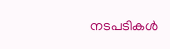നടപടികൾ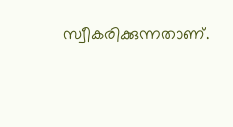സ്വീകരിക്കുന്നതാണ്.